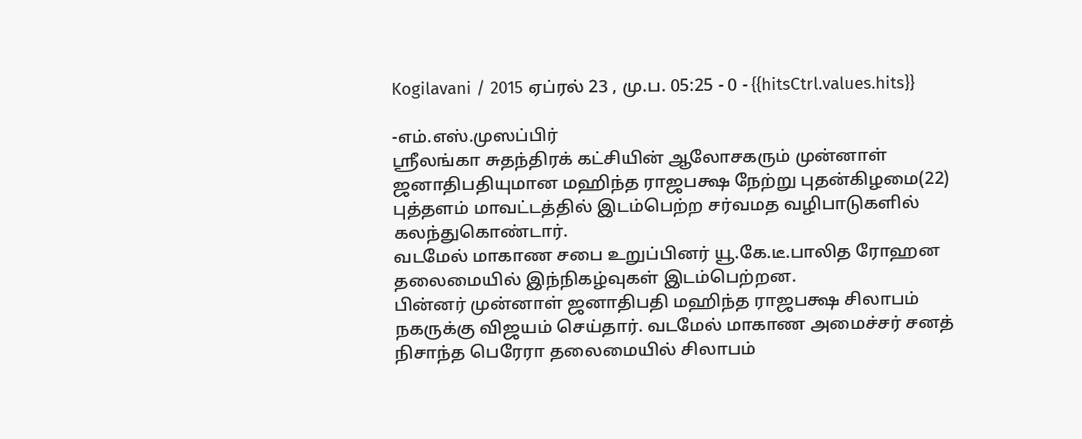Kogilavani / 2015 ஏப்ரல் 23 , மு.ப. 05:25 - 0 - {{hitsCtrl.values.hits}}

-எம்.எஸ்.முஸப்பிர்
ஸ்ரீலங்கா சுதந்திரக் கட்சியின் ஆலோசகரும் முன்னாள் ஜனாதிபதியுமான மஹிந்த ராஜபக்ஷ நேற்று புதன்கிழமை(22) புத்தளம் மாவட்டத்தில் இடம்பெற்ற சர்வமத வழிபாடுகளில் கலந்துகொண்டார்.
வடமேல் மாகாண சபை உறுப்பினர் யூ.கே.டீ.பாலித ரோஹன தலைமையில் இந்நிகழ்வுகள் இடம்பெற்றன.
பின்னர் முன்னாள் ஜனாதிபதி மஹிந்த ராஜபக்ஷ சிலாபம் நகருக்கு விஜயம் செய்தார். வடமேல் மாகாண அமைச்சர் சனத் நிசாந்த பெரேரா தலைமையில் சிலாபம்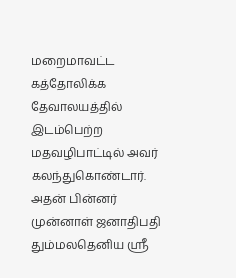மறைமாவட்ட கத்தோலிக்க தேவாலயத்தில் இடம்பெற்ற மதவழிபாட்டில் அவர் கலந்துகொண்டார்.
அதன் பின்னர் முன்னாள் ஜனாதிபதி தும்மலதெனிய ஸ்ரீ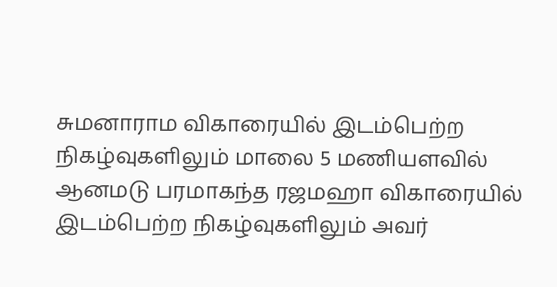சுமனாராம விகாரையில் இடம்பெற்ற நிகழ்வுகளிலும் மாலை 5 மணியளவில் ஆனமடு பரமாகந்த ரஜமஹா விகாரையில் இடம்பெற்ற நிகழ்வுகளிலும் அவர்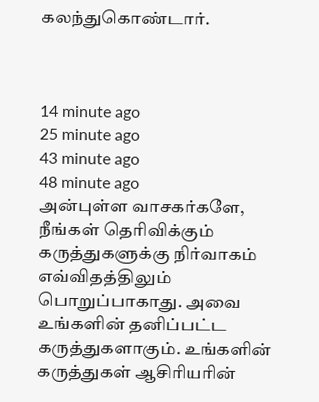கலந்துகொண்டார்.



14 minute ago
25 minute ago
43 minute ago
48 minute ago
அன்புள்ள வாசகர்களே,
நீங்கள் தெரிவிக்கும் கருத்துகளுக்கு நிர்வாகம் எவ்விதத்திலும் பொறுப்பாகாது. அவை உங்களின் தனிப்பட்ட கருத்துகளாகும். உங்களின் கருத்துகள் ஆசிரியரின்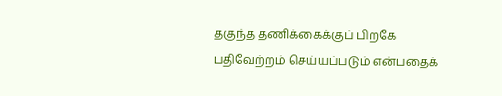தகுந்த தணிக்கைக்குப் பிறகே பதிவேற்றம் செய்யப்படும் என்பதைக்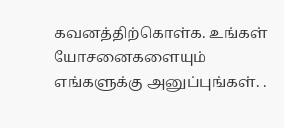கவனத்திற்கொள்க. உங்கள் யோசனைகளையும் எங்களுக்கு அனுப்புங்கள். .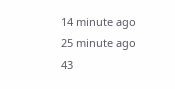14 minute ago
25 minute ago
43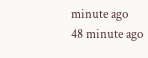minute ago
48 minute ago